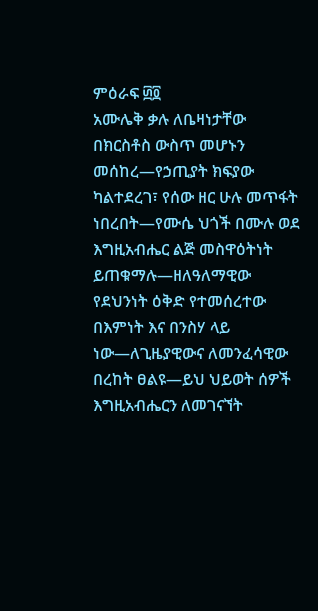ምዕራፍ ፴፬
አሙሌቅ ቃሉ ለቤዛነታቸው በክርስቶስ ውስጥ መሆኑን መሰከረ—የኃጢያት ክፍያው ካልተደረገ፣ የሰው ዘር ሁሉ መጥፋት ነበረበት—የሙሴ ህጎች በሙሉ ወደ እግዚአብሔር ልጅ መስዋዕትነት ይጠቁማሉ—ዘለዓለማዊው የደህንነት ዕቅድ የተመሰረተው በእምነት እና በንስሃ ላይ ነው—ለጊዜያዊውና ለመንፈሳዊው በረከት ፀልዩ—ይህ ህይወት ሰዎች እግዚአብሔርን ለመገናኘት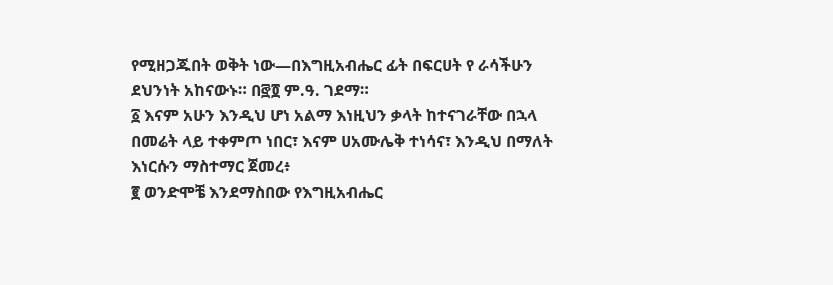የሚዘጋጁበት ወቅት ነው—በእግዚአብሔር ፊት በፍርሀት የ ራሳችሁን ደህንነት አከናውኑ። በ፸፬ ም.ዓ. ገደማ።
፩ እናም አሁን እንዲህ ሆነ አልማ እነዚህን ቃላት ከተናገራቸው በኋላ በመሬት ላይ ተቀምጦ ነበር፣ እናም ሀአሙሌቅ ተነሳና፣ እንዲህ በማለት እነርሱን ማስተማር ጀመረ፥
፪ ወንድሞቼ እንደማስበው የእግዚአብሔር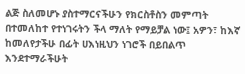ልጅ ስለመሆኑ ያስተማርናችሁን የክርስቶስን መምጣት በተመለከተ የተነገሩትን ችላ ማለት የማይቻል ነው፤ አዎን፣ ከእኛ ከመለየታችሁ በፊት ሀእነዚህን ነገሮች በይበልጥ እንደተማራችሁት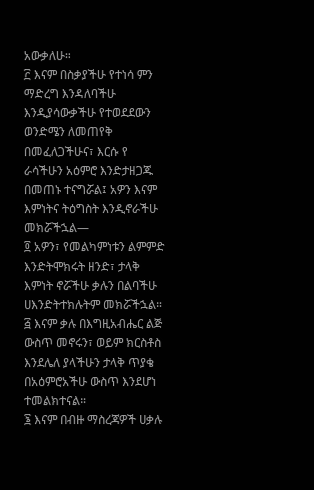አውቃለሁ።
፫ እናም በስቃያችሁ የተነሳ ምን ማድረግ እንዳለባችሁ እንዲያሳውቃችሁ የተወደደውን ወንድሜን ለመጠየቅ በመፈለጋችሁና፣ እርሱ የ ራሳችሁን አዕምሮ እንድታዘጋጁ በመጠኑ ተናግሯል፤ አዎን እናም እምነትና ትዕግስት እንዲኖራችሁ መክሯችኋል—
፬ አዎን፣ የመልካምነቱን ልምምድ እንድትሞክሩት ዘንድ፣ ታላቅ እምነት ኖሯችሁ ቃሉን በልባችሁ ሀእንድትተክሉትም መክሯችኋል።
፭ እናም ቃሉ በእግዚአብሔር ልጅ ውስጥ መኖሩን፣ ወይም ክርስቶስ እንደሌለ ያላችሁን ታላቅ ጥያቄ በአዕምሮአችሁ ውስጥ እንደሆነ ተመልክተናል።
፮ እናም በብዙ ማስረጃዎች ሀቃሉ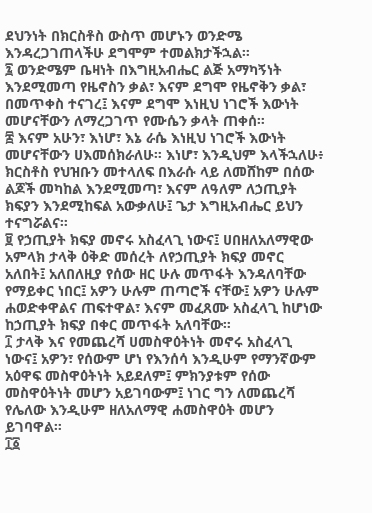ደህንነት በክርስቶስ ውስጥ መሆኑን ወንድሜ እንዳረጋገጠላችሁ ደግሞም ተመልክታችኋል።
፯ ወንድሜም ቤዛነት በእግዚአብሔር ልጅ አማካኝነት እንደሚመጣ የዜኖስን ቃል፣ እናም ደግሞ የዜኖቅን ቃል፣ በመጥቀስ ተናገረ፤ እናም ደግሞ እነዚህ ነገሮች እውነት መሆናቸውን ለማረጋገጥ የሙሴን ቃላት ጠቀሰ።
፰ እናም አሁን፣ እነሆ፣ እኔ ራሴ እነዚህ ነገሮች እውነት መሆናቸውን ሀእመሰክራለሁ። እነሆ፣ እንዲህም እላችኋለሁ፥ ክርስቶስ የህዝቡን መተላለፍ በእራሱ ላይ ለመሸከም በሰው ልጆች መካከል እንደሚመጣ፣ እናም ለዓለም ለኃጢያት ክፍያን እንደሚከፍል አውቃለሁ፤ ጌታ እግዚአብሔር ይህን ተናግሯልና።
፱ የኃጢያት ክፍያ መኖሩ አስፈላጊ ነውና፤ ሀበዘለአለማዊው አምላክ ታላቅ ዕቅድ መሰረት ለየኃጢያት ክፍያ መኖር አለበት፤ አለበለዚያ የሰው ዘር ሁሉ መጥፋት እንዳለባቸው የማይቀር ነበር፤ አዎን ሁሉም ጠጣሮች ናቸው፤ አዎን ሁሉም ሐወድቀዋልና ጠፍተዋል፣ እናም መፈጸሙ አስፈላጊ ከሆነው ከኃጢያት ክፍያ በቀር መጥፋት አለባቸው።
፲ ታላቅ እና የመጨረሻ ሀመስዋዕትነት መኖሩ አስፈላጊ ነውና፤ አዎን፣ የሰውም ሆነ የእንሰሳ እንዲሁም የማንኛውም አዕዋፍ መስዋዕትነት አይደለም፤ ምክንያቱም የሰው መስዋዕትነት መሆን አይገባውም፤ ነገር ግን ለመጨረሻ የሌለው እንዲሁም ዘለአለማዊ ሐመስዋዕት መሆን ይገባዋል።
፲፩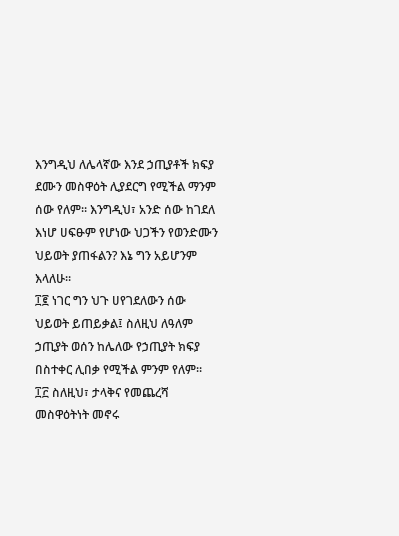እንግዲህ ለሌላኛው እንደ ኃጢያቶች ክፍያ ደሙን መስዋዕት ሊያደርግ የሚችል ማንም ሰው የለም። እንግዲህ፣ አንድ ሰው ከገደለ እነሆ ሀፍፁም የሆነው ህጋችን የወንድሙን ህይወት ያጠፋልን? እኔ ግን አይሆንም እላለሁ።
፲፪ ነገር ግን ህጉ ሀየገደለውን ሰው ህይወት ይጠይቃል፤ ስለዚህ ለዓለም ኃጢያት ወሰን ከሌለው የኃጢያት ክፍያ በስተቀር ሊበቃ የሚችል ምንም የለም።
፲፫ ስለዚህ፣ ታላቅና የመጨረሻ መስዋዕትነት መኖሩ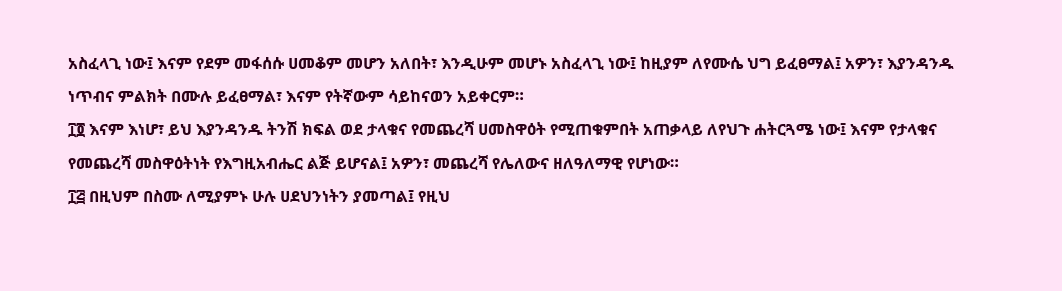አስፈላጊ ነው፤ እናም የደም መፋሰሱ ሀመቆም መሆን አለበት፣ እንዲሁም መሆኑ አስፈላጊ ነው፤ ከዚያም ለየሙሴ ህግ ይፈፀማል፤ አዎን፣ እያንዳንዱ ነጥብና ምልክት በሙሉ ይፈፀማል፣ እናም የትኛውም ሳይከናወን አይቀርም።
፲፬ እናም እነሆ፣ ይህ እያንዳንዱ ትንሽ ክፍል ወደ ታላቁና የመጨረሻ ሀመስዋዕት የሚጠቁምበት አጠቃላይ ለየህጉ ሐትርጓሜ ነው፤ እናም የታላቁና የመጨረሻ መስዋዕትነት የእግዚአብሔር ልጅ ይሆናል፤ አዎን፣ መጨረሻ የሌለውና ዘለዓለማዊ የሆነው።
፲፭ በዚህም በስሙ ለሚያምኑ ሁሉ ሀደህንነትን ያመጣል፤ የዚህ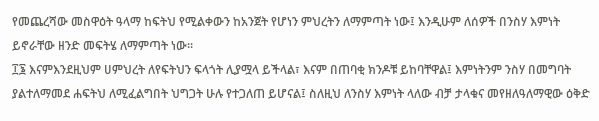የመጨረሻው መስዋዕት ዓላማ ከፍትህ የሚልቀውን ከአንጀት የሆነን ምህረትን ለማምጣት ነው፤ እንዲሁም ለሰዎች በንስሃ እምነት ይኖራቸው ዘንድ መፍትሄ ለማምጣት ነው።
፲፮ እናምእንደዚህም ሀምህረት ለየፍትህን ፍላጎት ሊያሟላ ይችላል፣ እናም በጠባቂ ክንዶቹ ይከባቸዋል፤ እምነትንም ንስሃ በመግባት ያልተለማመደ ሐፍትህ ለሚፈልግበት ህግጋት ሁሉ የተጋለጠ ይሆናል፤ ስለዚህ ለንስሃ እምነት ላለው ብቻ ታላቁና መየዘለዓለማዊው ዕቅድ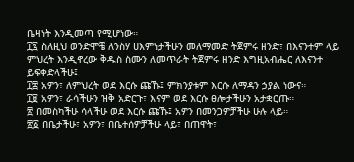ቤዛነት እንዲመጣ የሚሆነው።
፲፯ ስለዚህ ወንድሞቼ ለንስሃ ሀእምነታችሁን መለማመድ ትጀምሩ ዘንድ፣ በእናንተም ላይ ምህረት እንዲኖረው ቅዱስ ስሙን ለመጥራት ትጀምሩ ዘንድ እግዚአብሔር ለእናንተ ይፍቀድላችሁ፤
፲፰ አዎን፣ ለምህረት ወደ እርሱ ጩኹ፤ ምክንያቱም እርሱ ለማዳን ኃያል ነውና።
፲፱ አዎን፣ ራሳችሁን ዝቅ አድርጉ፣ እናም ወደ እርሱ ፀሎታችሁን አታቋርጡ።
፳ በመስካችሁ ሳላችሁ ወደ እርሱ ጩኹ፤ አዎን በመንጋዎቻችሁ ሁሉ ላይ።
፳፩ በቤታችሁ፣ አዎን፣ በቤተሰዎቻችሁ ላይ፣ በጠዋት፣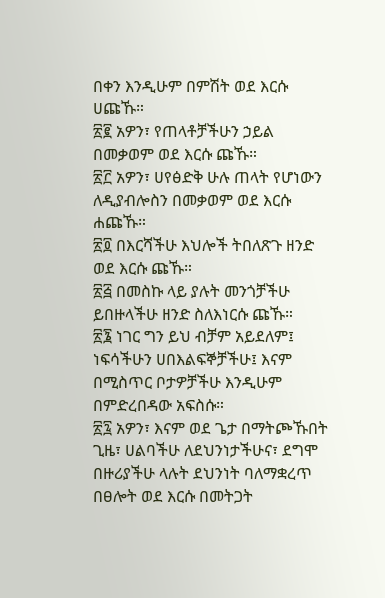በቀን እንዲሁም በምሽት ወደ እርሱ ሀጩኹ።
፳፪ አዎን፣ የጠላቶቻችሁን ኃይል በመቃወም ወደ እርሱ ጩኹ።
፳፫ አዎን፣ ሀየፅድቅ ሁሉ ጠላት የሆነውን ለዲያብሎስን በመቃወም ወደ እርሱ ሐጩኹ።
፳፬ በእርሻችሁ እህሎች ትበለጽጉ ዘንድ ወደ እርሱ ጩኹ።
፳፭ በመስኩ ላይ ያሉት መንጎቻችሁ ይበዙላችሁ ዘንድ ስለእነርሱ ጩኹ።
፳፮ ነገር ግን ይህ ብቻም አይደለም፤ ነፍሳችሁን ሀበእልፍኞቻችሁ፤ እናም በሚስጥር ቦታዎቻችሁ እንዲሁም በምድረበዳው አፍስሱ።
፳፯ አዎን፣ እናም ወደ ጌታ በማትጮኹበት ጊዜ፣ ሀልባችሁ ለደህንነታችሁና፣ ደግሞ በዙሪያችሁ ላሉት ደህንነት ባለማቋረጥ በፀሎት ወደ እርሱ በመትጋት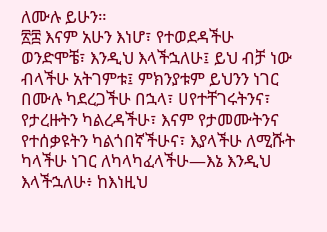ለሙሉ ይሁን።
፳፰ እናም አሁን እነሆ፣ የተወደዳችሁ ወንድሞቼ፣ እንዲህ እላችኋለሁ፤ ይህ ብቻ ነው ብላችሁ አትገምቱ፤ ምክንያቱም ይህንን ነገር በሙሉ ካደረጋችሁ በኋላ፣ ሀየተቸገሩትንና፣ የታረዙትን ካልረዳችሁ፣ እናም የታመሙትንና የተሰቃዩትን ካልጎበኛችሁና፣ እያላችሁ ለሚሹት ካላችሁ ነገር ለካላካፈላችሁ—እኔ እንዲህ እላችኋለሁ፥ ከእነዚህ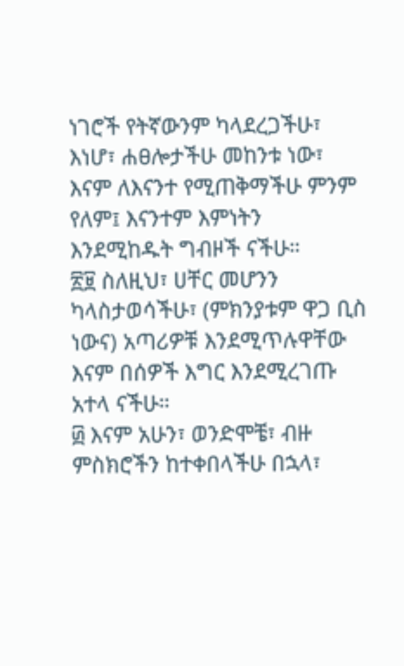ነገሮች የትኛውንም ካላደረጋችሁ፣ እነሆ፣ ሐፀሎታችሁ መከንቱ ነው፣ እናም ለእናንተ የሚጠቅማችሁ ምንም የለም፤ እናንተም እምነትን እንደሚከዱት ግብዞች ናችሁ።
፳፱ ስለዚህ፣ ሀቸር መሆንን ካላስታወሳችሁ፣ (ምክንያቱም ዋጋ ቢስ ነውና) አጣሪዎቹ እንደሚጥሉዋቸው እናም በሰዎች እግር እንደሚረገጡ አተላ ናችሁ።
፴ እናም አሁን፣ ወንድሞቼ፣ ብዙ ምስክሮችን ከተቀበላችሁ በኋላ፣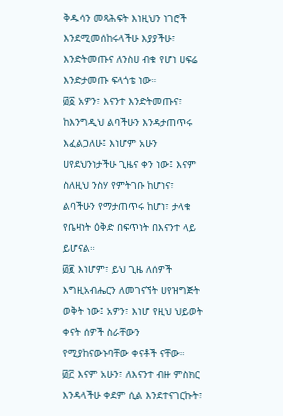ቅዱሳን መጻሕፍት እነዚህን ነገሮች እንደሚመሰከሩላችሁ እያያችሁ፣ እንድትመጡና ለንስሀ ብቁ የሆነ ሀፍሬ እንድታመጡ ፍላጎቴ ነው።
፴፩ አዎን፣ እናንተ እንድትመጡና፣ ከእንግዲህ ልባችሁን እንዳታጠጥሩ እፈልጋለሁ፤ እነሆም አሁን ሀየደህንነታችሁ ጊዜና ቀን ነው፤ እናም ስለዚህ ንስሃ የምትገቡ ከሆነና፣ ልባችሁን የማታጠጥሩ ከሆነ፣ ታላቁ የቤዛነት ዕቅድ በፍጥነት በእናንተ ላይ ይሆናል።
፴፪ እነሆም፣ ይህ ጊዜ ለሰዎች እግዚአብሔርን ለመገናኘት ሀየዝግጅት ወቅት ነው፤ አዎን፣ እነሆ የዚህ ህይወት ቀናት ሰዎች ስራቸውን የሚያከናውኑባቸው ቀናቶች ናቸው።
፴፫ እናም አሁን፣ ለእናንተ ብዙ ምስክር እንዳላችሁ ቀደም ሲል እንደተናገርኩት፣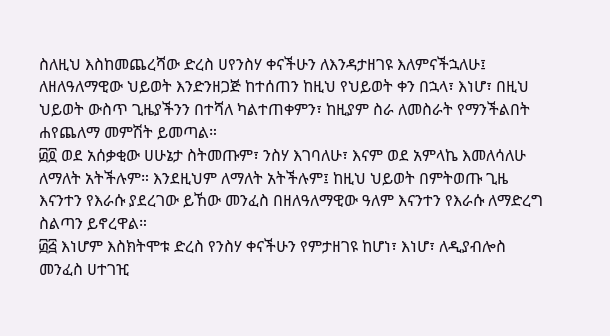ስለዚህ እስከመጨረሻው ድረስ ሀየንስሃ ቀናችሁን ለእንዳታዘገዩ እለምናችኋለሁ፤ ለዘለዓለማዊው ህይወት እንድንዘጋጅ ከተሰጠን ከዚህ የህይወት ቀን በኋላ፣ እነሆ፣ በዚህ ህይወት ውስጥ ጊዜያችንን በተሻለ ካልተጠቀምን፣ ከዚያም ስራ ለመስራት የማንችልበት ሐየጨለማ መምሽት ይመጣል።
፴፬ ወደ አሰቃቂው ሀሁኔታ ስትመጡም፣ ንስሃ እገባለሁ፣ እናም ወደ አምላኬ እመለሳለሁ ለማለት አትችሉም። እንደዚህም ለማለት አትችሉም፤ ከዚህ ህይወት በምትወጡ ጊዜ እናንተን የእራሱ ያደረገው ይኸው መንፈስ በዘለዓለማዊው ዓለም እናንተን የእራሱ ለማድረግ ስልጣን ይኖረዋል።
፴፭ እነሆም እስክትሞቱ ድረስ የንስሃ ቀናችሁን የምታዘገዩ ከሆነ፣ እነሆ፣ ለዲያብሎስ መንፈስ ሀተገዢ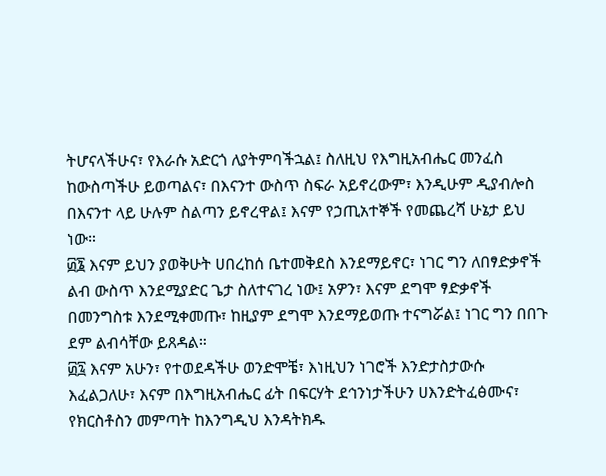ትሆናላችሁና፣ የእራሱ አድርጎ ለያትምባችኋል፤ ስለዚህ የእግዚአብሔር መንፈስ ከውስጣችሁ ይወጣልና፣ በእናንተ ውስጥ ስፍራ አይኖረውም፣ እንዲሁም ዲያብሎስ በእናንተ ላይ ሁሉም ስልጣን ይኖረዋል፤ እናም የኃጢአተኞች የመጨረሻ ሁኔታ ይህ ነው።
፴፮ እናም ይህን ያወቅሁት ሀበረከሰ ቤተመቅደስ እንደማይኖር፣ ነገር ግን ለበፃድቃኖች ልብ ውስጥ እንደሚያድር ጌታ ስለተናገረ ነው፤ አዎን፣ እናም ደግሞ ፃድቃኖች በመንግስቱ እንደሚቀመጡ፣ ከዚያም ደግሞ እንደማይወጡ ተናግሯል፤ ነገር ግን በበጉ ደም ልብሳቸው ይጸዳል።
፴፯ እናም አሁን፣ የተወደዳችሁ ወንድሞቼ፣ እነዚህን ነገሮች እንድታስታውሱ እፈልጋለሁ፣ እናም በእግዚአብሔር ፊት በፍርሃት ደኅንነታችሁን ሀእንድትፈፅሙና፣ የክርስቶስን መምጣት ከእንግዲህ እንዳትክዱ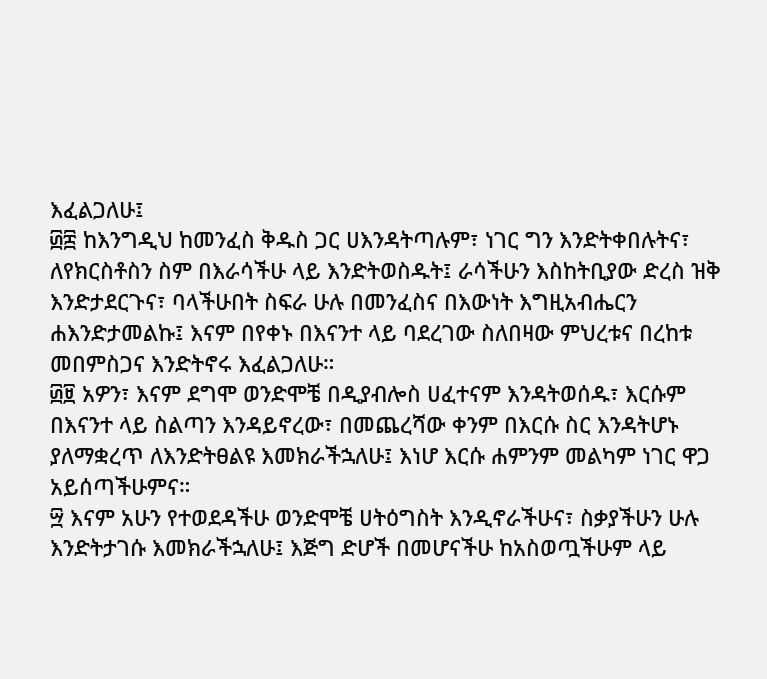እፈልጋለሁ፤
፴፰ ከእንግዲህ ከመንፈስ ቅዱስ ጋር ሀእንዳትጣሉም፣ ነገር ግን እንድትቀበሉትና፣ ለየክርስቶስን ስም በእራሳችሁ ላይ እንድትወስዱት፤ ራሳችሁን እስከትቢያው ድረስ ዝቅ እንድታደርጉና፣ ባላችሁበት ስፍራ ሁሉ በመንፈስና በእውነት እግዚአብሔርን ሐእንድታመልኩ፤ እናም በየቀኑ በእናንተ ላይ ባደረገው ስለበዛው ምህረቱና በረከቱ መበምስጋና እንድትኖሩ እፈልጋለሁ።
፴፱ አዎን፣ እናም ደግሞ ወንድሞቼ በዲያብሎስ ሀፈተናም እንዳትወሰዱ፣ እርሱም በእናንተ ላይ ስልጣን እንዳይኖረው፣ በመጨረሻው ቀንም በእርሱ ስር እንዳትሆኑ ያለማቋረጥ ለእንድትፀልዩ እመክራችኋለሁ፤ እነሆ እርሱ ሐምንም መልካም ነገር ዋጋ አይሰጣችሁምና።
፵ እናም አሁን የተወደዳችሁ ወንድሞቼ ሀትዕግስት እንዲኖራችሁና፣ ስቃያችሁን ሁሉ እንድትታገሱ እመክራችኋለሁ፤ እጅግ ድሆች በመሆናችሁ ከአስወጧችሁም ላይ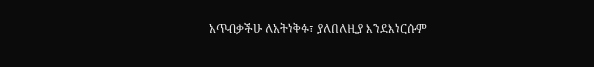አጥብቃችሁ ለአትነቅፉ፣ ያለበለዚያ እንደእነርሱም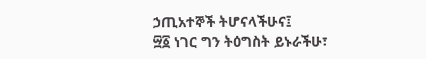ኃጢአተኞች ትሆናላችሁና፤
፵፩ ነገር ግን ትዕግስት ይኑራችሁ፣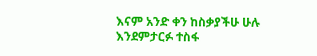እናም አንድ ቀን ከስቃያችሁ ሁሉ እንደምታርፉ ተስፋ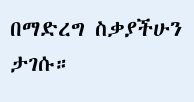በማድረግ ስቃያችሁን ታገሱ።